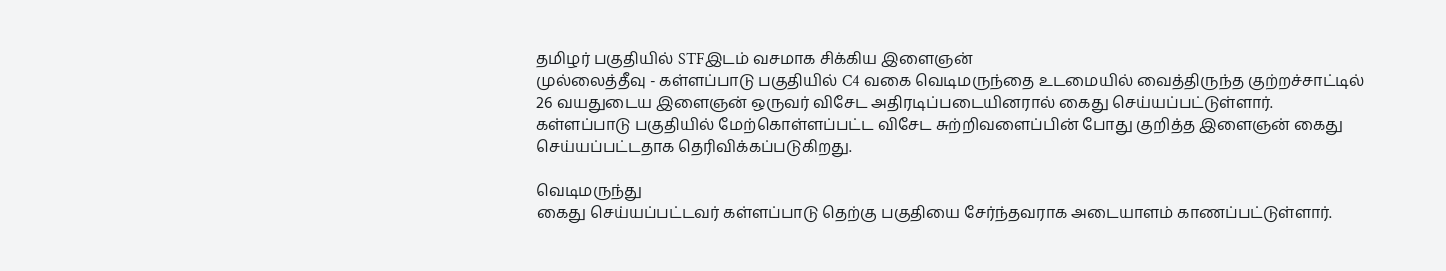தமிழர் பகுதியில் STFஇடம் வசமாக சிக்கிய இளைஞன்
முல்லைத்தீவு - கள்ளப்பாடு பகுதியில் C4 வகை வெடிமருந்தை உடமையில் வைத்திருந்த குற்றச்சாட்டில் 26 வயதுடைய இளைஞன் ஒருவர் விசேட அதிரடிப்படையினரால் கைது செய்யப்பட்டுள்ளார்.
கள்ளப்பாடு பகுதியில் மேற்கொள்ளப்பட்ட விசேட சுற்றிவளைப்பின் போது குறித்த இளைஞன் கைது செய்யப்பட்டதாக தெரிவிக்கப்படுகிறது.

வெடிமருந்து
கைது செய்யப்பட்டவர் கள்ளப்பாடு தெற்கு பகுதியை சேர்ந்தவராக அடையாளம் காணப்பட்டுள்ளார்.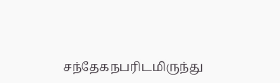சந்தேகநபரிடமிருந்து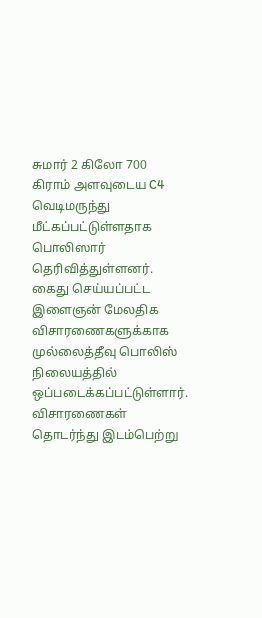சுமார் 2 கிலோ 700 கிராம் அளவுடைய C4 வெடிமருந்து மீட்கப்பட்டுள்ளதாக பொலிஸார் தெரிவித்துள்ளனர்.
கைது செய்யப்பட்ட இளைஞன் மேலதிக விசாரணைகளுக்காக முல்லைத்தீவு பொலிஸ் நிலையத்தில் ஒப்படைக்கப்பட்டுள்ளார்.
விசாரணைகள் தொடர்ந்து இடம்பெற்று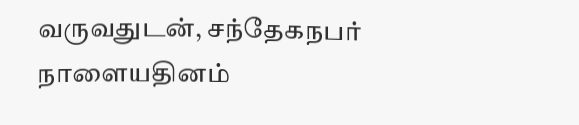வருவதுடன், சந்தேகநபர் நாளையதினம்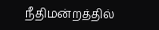நீதிமன்றத்தில்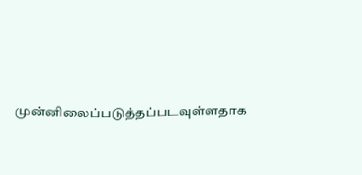முன்னிலைப்படுத்தப்படவுள்ளதாக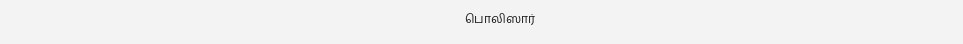பொலிஸார்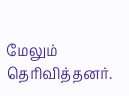மேலும் தெரிவித்தனர்.